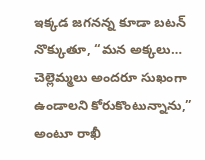ఇక్కడ జగనన్న కూడా బటన్ నొక్కుతూ, “మన అక్కలు… చెల్లెమ్మలు అందరూ సుఖంగా ఉండాలని కోరుకొంటున్నాను,” అంటూ రాఖీ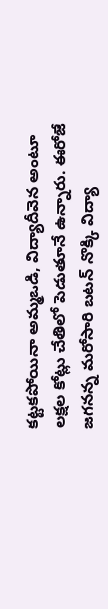కట్టకపోయినా అమ్మఒడి, విద్యాదీవెన అంటూ లక్షల కోట్లు చేతిలో పెడుతూనే ఉన్నారు. ఈరోజే జగనన్న మరోసారి బటన్ నొక్కి విద్యా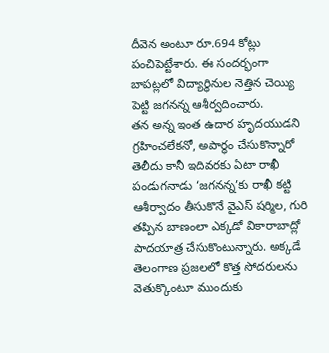దీవెన అంటూ రూ.694 కోట్లు పంచిపెట్టేశారు. ఈ సందర్భంగా బాపట్లలో విద్యార్ధినుల నెత్తిన చెయ్యి పెట్టి జగనన్న ఆశీర్వదించారు.
తన అన్న ఇంత ఉదార హృదయుడని గ్రహించలేకనో, అపార్ధం చేసుకొన్నారో తెలీదు కానీ ఇదివరకు ఏటా రాఖీ పండుగనాడు ‘జగనన్న’కు రాఖీ కట్టి ఆశీర్వాదం తీసుకొనే వైఎస్ షర్మిల, గురి తప్పిన బాణంలా ఎక్కడో వికారాబాద్లో పాదయాత్ర చేసుకొంటున్నారు. అక్కడే తెలంగాణ ప్రజలలో కొత్త సోదరులను వెతుక్కొంటూ ముందుకు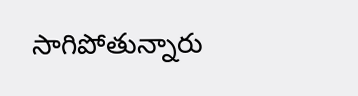సాగిపోతున్నారు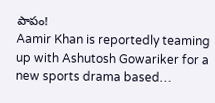పాపం!
Aamir Khan is reportedly teaming up with Ashutosh Gowariker for a new sports drama based…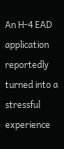An H-4 EAD application reportedly turned into a stressful experience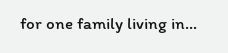for one family living in…